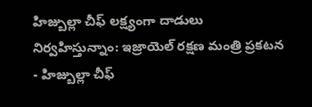హిజ్బుల్లా చీఫ్ లక్ష్యంగా దాడులు నిర్వహిస్తున్నాం: ఇజ్రాయెల్ రక్షణ మంత్రి ప్రకటన
- హిజ్బుల్లా చీఫ్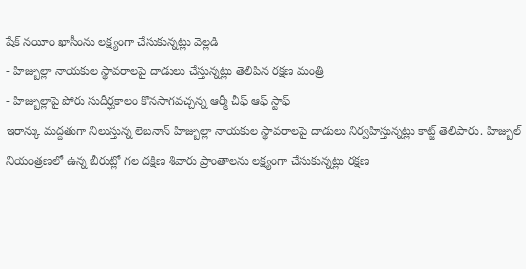షేక్ నయీం ఖాసీంను లక్ష్యంగా చేసుకున్నట్లు వెల్లడి
- హిజ్బుల్లా నాయకుల స్థావరాలపై దాడులు చేస్తున్నట్లు తెలిపిన రక్షణ మంత్రి
- హిజ్బుల్లాపై పోరు సుదీర్ఘకాలం కొనసాగవచ్చన్న ఆర్మీ చీఫ్ ఆఫ్ స్టాఫ్
ఇరాన్కు మద్దతుగా నిలుస్తున్న లెబనాన్ హిజ్బుల్లా నాయకుల స్థావరాలపై దాడులు నిర్వహిస్తున్నట్లు కాట్జ్ తెలిపారు. హిజ్బుల్ నియంత్రణలో ఉన్న బీరుట్లో గల దక్షిణ శివారు ప్రాంతాలను లక్ష్యంగా చేసుకున్నట్లు రక్షణ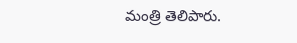మంత్రి తెలిపారు.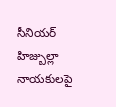సీనియర్ హిజ్బుల్లా నాయకులపై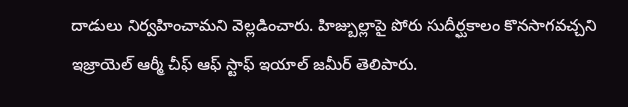దాడులు నిర్వహించామని వెల్లడించారు. హిజ్బుల్లాపై పోరు సుదీర్ఘకాలం కొనసాగవచ్చని ఇజ్రాయెల్ ఆర్మీ చీఫ్ ఆఫ్ స్టాఫ్ ఇయాల్ జమీర్ తెలిపారు.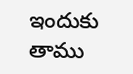ఇందుకు తాము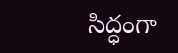సిద్ధంగా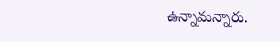ఉన్నామన్నారు.